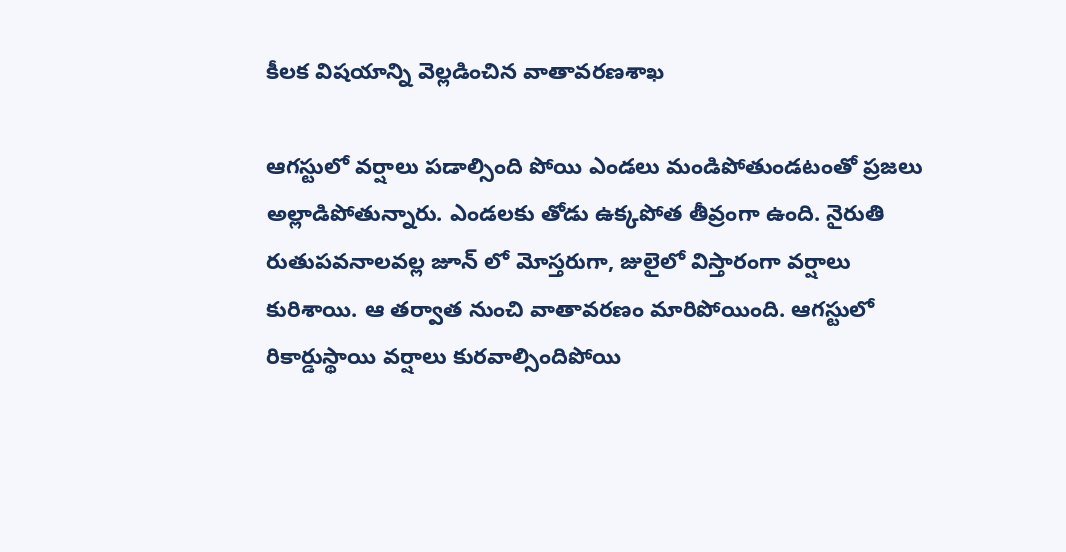కీలక విషయాన్ని వెల్లడించిన వాతావరణశాఖ

ఆగస్టులో వర్షాలు పడాల్సింది పోయి ఎండలు మండిపోతుండటంతో ప్రజలు అల్లాడిపోతున్నారు. ఎండలకు తోడు ఉక్కపోత తీవ్రంగా ఉంది. నైరుతి రుతుపవనాలవల్ల జూన్ లో మోస్తరుగా, జులైలో విస్తారంగా వర్షాలు కురిశాయి. ఆ తర్వాత నుంచి వాతావరణం మారిపోయింది. ఆగస్టులో రికార్డుస్థాయి వర్షాలు కురవాల్సిందిపోయి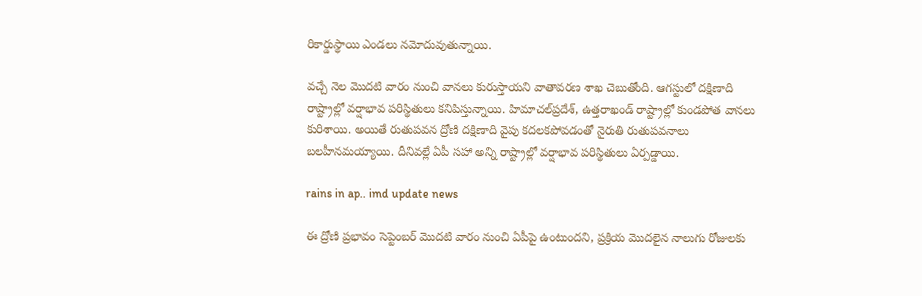రికార్డుస్థాయి ఎండలు నమోదువుతున్నాయి.

వచ్చే నెల మొదటి వారం నుంచి వానలు కురుస్తాయని వాతావరణ శాఖ చెబుతోంది. ఆగస్టులో దక్షిణాది రాష్ట్రాల్లో వర్షాభావ పరిస్థితులు కనిపిస్తున్నాయి. హిమాచల్‌ప్రదేశ్, ఉత్తరాఖండ్‌ రాష్ట్రాల్లో కుండపోత వానలు కురిశాయి. అయితే రుతుపవన ద్రోణి దక్షిణాది వైపు కదలకపోవడంతో నైరుతి రుతుపవనాలు బలహీనమయ్యాయి. దీనివల్లే ఏపీ సహా అన్ని రాష్ట్రాల్లో వర్షాభావ పరిస్థితులు ఏర్పడ్డాయి.

rains in ap.. imd update news

ఈ ద్రోణి ప్రభావం సెప్టెంబర్ మొదటి వారం నుంచి ఏపీపై ఉంటుందని, ప్రక్రియ మొదలైన నాలుగు రోజులకు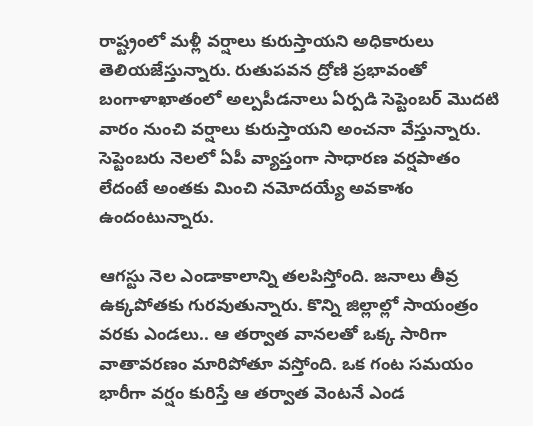రాష్ట్రంలో మళ్లీ వర్షాలు కురుస్తాయని అధికారులు తెలియజేస్తున్నారు. రుతుపవన ద్రోణి ప్రభావంతో బంగాళాఖాతంలో అల్పపీడనాలు ఏర్పడి సెప్టెంబర్‌ మొదటి వారం నుంచి వర్షాలు కురుస్తాయని అంచనా వేస్తున్నారు. సెప్టెంబరు నెలలో ఏపీ వ్యాప్తంగా సాధారణ వర్షపాతం లేదంటే అంతకు మించి నమోదయ్యే అవకాశం ఉందంటున్నారు.

ఆగస్టు నెల ఎండాకాలాన్ని తలపిస్తోంది. జనాలు తీవ్ర ఉక్కపోతకు గురవుతున్నారు. కొన్ని జిల్లాల్లో సాయంత్రం వరకు ఎండలు.. ఆ తర్వాత వానలతో ఒక్క సారిగా వాతావరణం మారిపోతూ వస్తోంది. ఒక గంట సమయం భారీగా వర్షం కురిస్తే ఆ తర్వాత వెంటనే ఎండ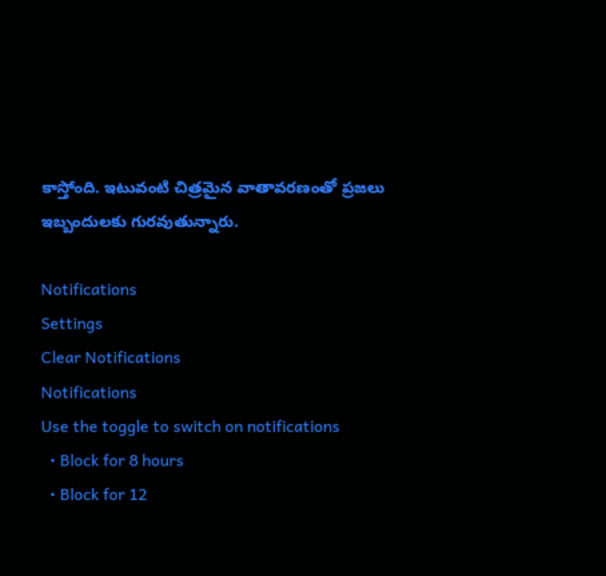కాస్తోంది. ఇటువంటి చిత్రమైన వాతావరణంతో ప్రజలు ఇబ్బందులకు గురవుతున్నారు.

Notifications
Settings
Clear Notifications
Notifications
Use the toggle to switch on notifications
  • Block for 8 hours
  • Block for 12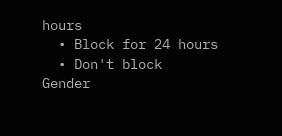hours
  • Block for 24 hours
  • Don't block
Gender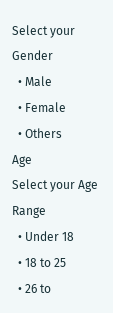Select your Gender
  • Male
  • Female
  • Others
Age
Select your Age Range
  • Under 18
  • 18 to 25
  • 26 to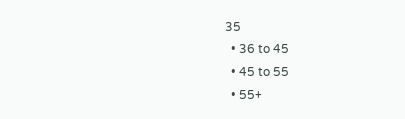35
  • 36 to 45
  • 45 to 55
  • 55+